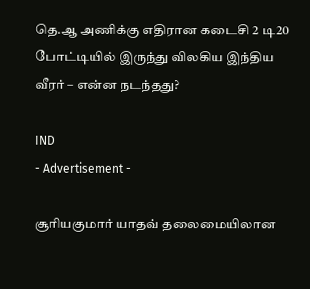தெ.ஆ அணிக்கு எதிரான கடைசி 2 டி20 போட்டியில் இருந்து விலகிய இந்திய வீரர் – என்ன நடந்தது?

IND
- Advertisement -

சூரியகுமார் யாதவ் தலைமையிலான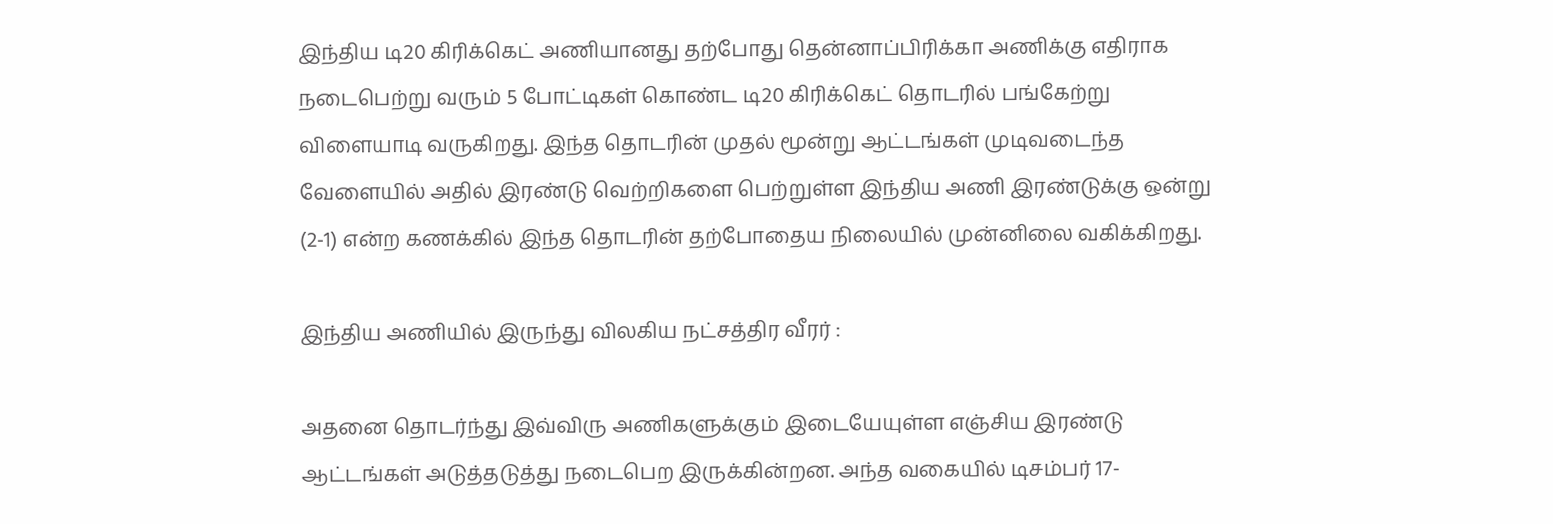இந்திய டி20 கிரிக்கெட் அணியானது தற்போது தென்னாப்பிரிக்கா அணிக்கு எதிராக நடைபெற்று வரும் 5 போட்டிகள் கொண்ட டி20 கிரிக்கெட் தொடரில் பங்கேற்று விளையாடி வருகிறது. இந்த தொடரின் முதல் மூன்று ஆட்டங்கள் முடிவடைந்த வேளையில் அதில் இரண்டு வெற்றிகளை பெற்றுள்ள இந்திய அணி இரண்டுக்கு ஒன்று (2-1) என்ற கணக்கில் இந்த தொடரின் தற்போதைய நிலையில் முன்னிலை வகிக்கிறது.

இந்திய அணியில் இருந்து விலகிய நட்சத்திர வீரர் :

அதனை தொடர்ந்து இவ்விரு அணிகளுக்கும் இடையேயுள்ள எஞ்சிய இரண்டு ஆட்டங்கள் அடுத்தடுத்து நடைபெற இருக்கின்றன. அந்த வகையில் டிசம்பர் 17-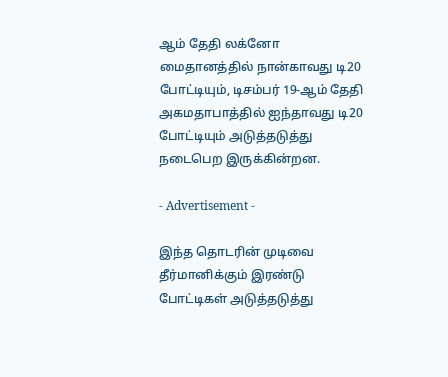ஆம் தேதி லக்னோ மைதானத்தில் நான்காவது டி20 போட்டியும், டிசம்பர் 19-ஆம் தேதி அகமதாபாத்தில் ஐந்தாவது டி20 போட்டியும் அடுத்தடுத்து நடைபெற இருக்கின்றன.

- Advertisement -

இந்த தொடரின் முடிவை தீர்மானிக்கும் இரண்டு போட்டிகள் அடுத்தடுத்து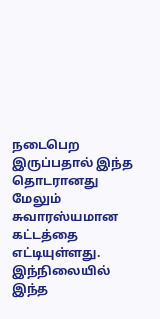நடைபெற இருப்பதால் இந்த தொடரானது மேலும் சுவாரஸ்யமான கட்டத்தை எட்டியுள்ளது. இந்நிலையில் இந்த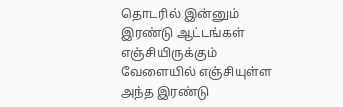தொடரில் இன்னும் இரண்டு ஆட்டங்கள் எஞ்சியிருக்கும் வேளையில் எஞ்சியுள்ள அந்த இரண்டு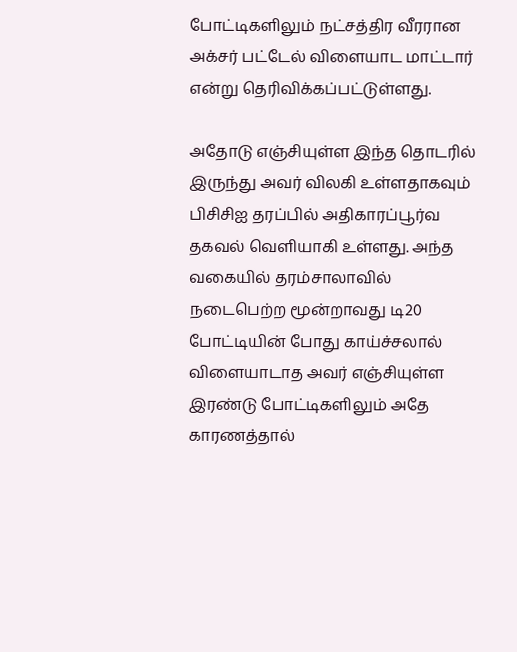போட்டிகளிலும் நட்சத்திர வீரரான அக்சர் பட்டேல் விளையாட மாட்டார் என்று தெரிவிக்கப்பட்டுள்ளது.

அதோடு எஞ்சியுள்ள இந்த தொடரில் இருந்து அவர் விலகி உள்ளதாகவும் பிசிசிஐ தரப்பில் அதிகாரப்பூர்வ தகவல் வெளியாகி உள்ளது. அந்த வகையில் தரம்சாலாவில் நடைபெற்ற மூன்றாவது டி20 போட்டியின் போது காய்ச்சலால் விளையாடாத அவர் எஞ்சியுள்ள இரண்டு போட்டிகளிலும் அதே காரணத்தால்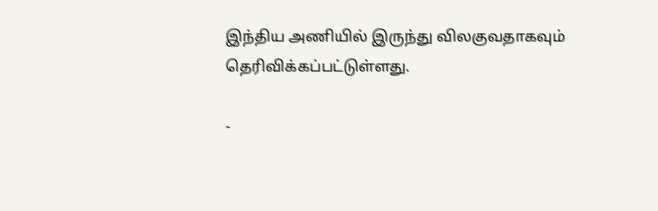இந்திய அணியில் இருந்து விலகுவதாகவும் தெரிவிக்கப்பட்டுள்ளது.

-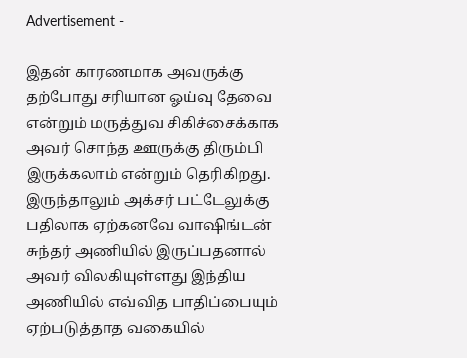Advertisement -

இதன் காரணமாக அவருக்கு தற்போது சரியான ஓய்வு தேவை என்றும் மருத்துவ சிகிச்சைக்காக அவர் சொந்த ஊருக்கு திரும்பி இருக்கலாம் என்றும் தெரிகிறது. இருந்தாலும் அக்சர் பட்டேலுக்கு பதிலாக ஏற்கனவே வாஷிங்டன் சுந்தர் அணியில் இருப்பதனால் அவர் விலகியுள்ளது இந்திய அணியில் எவ்வித பாதிப்பையும் ஏற்படுத்தாத வகையில்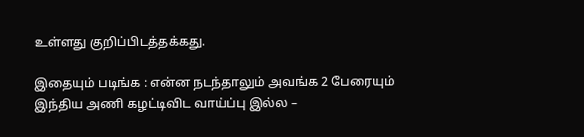உள்ளது குறிப்பிடத்தக்கது.

இதையும் படிங்க : என்ன நடந்தாலும் அவங்க 2 பேரையும் இந்திய அணி கழட்டிவிட வாய்ப்பு இல்ல –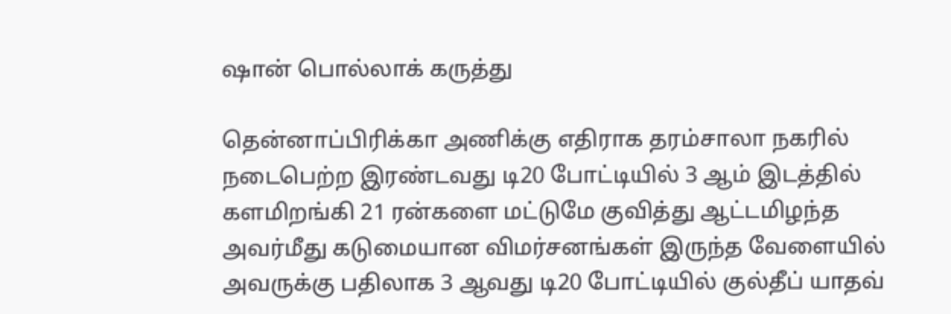ஷான் பொல்லாக் கருத்து

தென்னாப்பிரிக்கா அணிக்கு எதிராக தரம்சாலா நகரில் நடைபெற்ற இரண்டவது டி20 போட்டியில் 3 ஆம் இடத்தில் களமிறங்கி 21 ரன்களை மட்டுமே குவித்து ஆட்டமிழந்த அவர்மீது கடுமையான விமர்சனங்கள் இருந்த வேளையில் அவருக்கு பதிலாக 3 ஆவது டி20 போட்டியில் குல்தீப் யாதவ்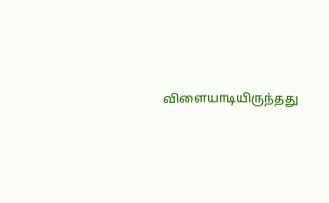விளையாடியிருந்தது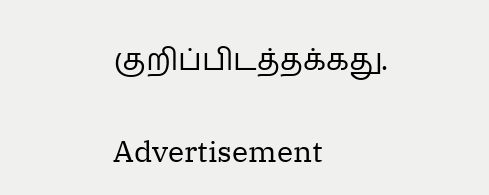குறிப்பிடத்தக்கது.

Advertisement